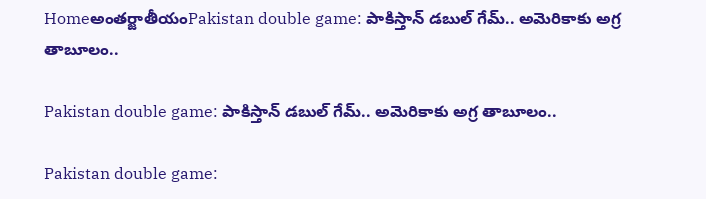Homeఅంతర్జాతీయంPakistan double game: పాకిస్తాన్‌ డబుల్‌ గేమ్‌.. అమెరికాకు అగ్ర తాబూలం..

Pakistan double game: పాకిస్తాన్‌ డబుల్‌ గేమ్‌.. అమెరికాకు అగ్ర తాబూలం..

Pakistan double game: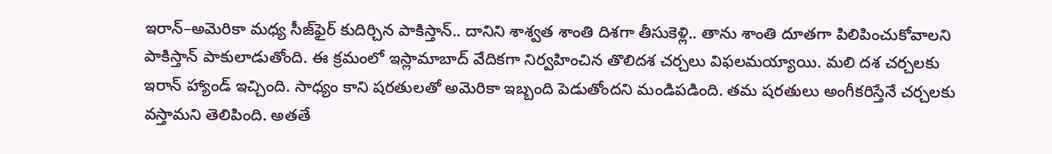ఇరాన్‌–అమెరికా మధ్య సీజ్‌ఫైర్‌ కుదిర్చిన పాకిస్తాన్‌.. దానిని శాశ్వత శాంతి దిశగా తీసుకెళ్లి.. తాను శాంతి దూతగా పిలిపించుకోవాలని పాకిస్తాన్‌ పాకులాడుతోంది. ఈ క్రమంలో ఇస్లామాబాద్‌ వేదికగా నిర్వహించిన తొలిదశ చర్చలు విఫలమయ్యాయి. మలి దశ చర్చలకు ఇరాన్‌ హ్యాండ్‌ ఇచ్చింది. సాధ్యం కాని షరతులతో అమెరికా ఇబ్బంది పెడుతోందని మండిపడింది. తమ షరతులు అంగీకరిస్తేనే చర్చలకు వస్తామని తెలిపింది. అతతే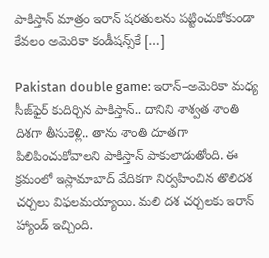పాకిస్తాన్‌ మాత్రం ఇరాన్‌ షరతులను పట్టించుకోకుండా కేవలం అమెరికా కండీషన్స్‌కే […]

Pakistan double game: ఇరాన్‌–అమెరికా మధ్య సీజ్‌ఫైర్‌ కుదిర్చిన పాకిస్తాన్‌.. దానిని శాశ్వత శాంతి దిశగా తీసుకెళ్లి.. తాను శాంతి దూతగా పిలిపించుకోవాలని పాకిస్తాన్‌ పాకులాడుతోంది. ఈ క్రమంలో ఇస్లామాబాద్‌ వేదికగా నిర్వహించిన తొలిదశ చర్చలు విఫలమయ్యాయి. మలి దశ చర్చలకు ఇరాన్‌ హ్యాండ్‌ ఇచ్చింది.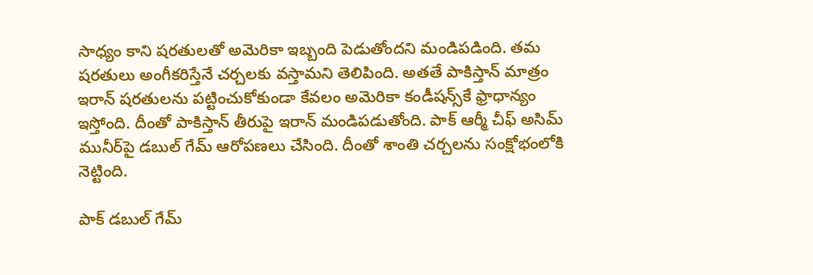సాధ్యం కాని షరతులతో అమెరికా ఇబ్బంది పెడుతోందని మండిపడింది. తమ షరతులు అంగీకరిస్తేనే చర్చలకు వస్తామని తెలిపింది. అతతే పాకిస్తాన్‌ మాత్రం ఇరాన్‌ షరతులను పట్టించుకోకుండా కేవలం అమెరికా కండీషన్స్‌కే ఫ్రాధాన్యం ఇస్తోంది. దీంతో పాకిస్తాన్‌ తీరుపై ఇరాన్‌ మండిపడుతోంది. పాక్‌ ఆర్మీ చీఫ్‌ అసిమ్‌ మునీర్‌పై డబుల్‌ గేమ్‌ ఆరోపణలు చేసింది. దీంతో శాంతి చర్చలను సంక్షోభంలోకి నెట్టింది.

పాక్‌ డబుల్‌ గేమ్‌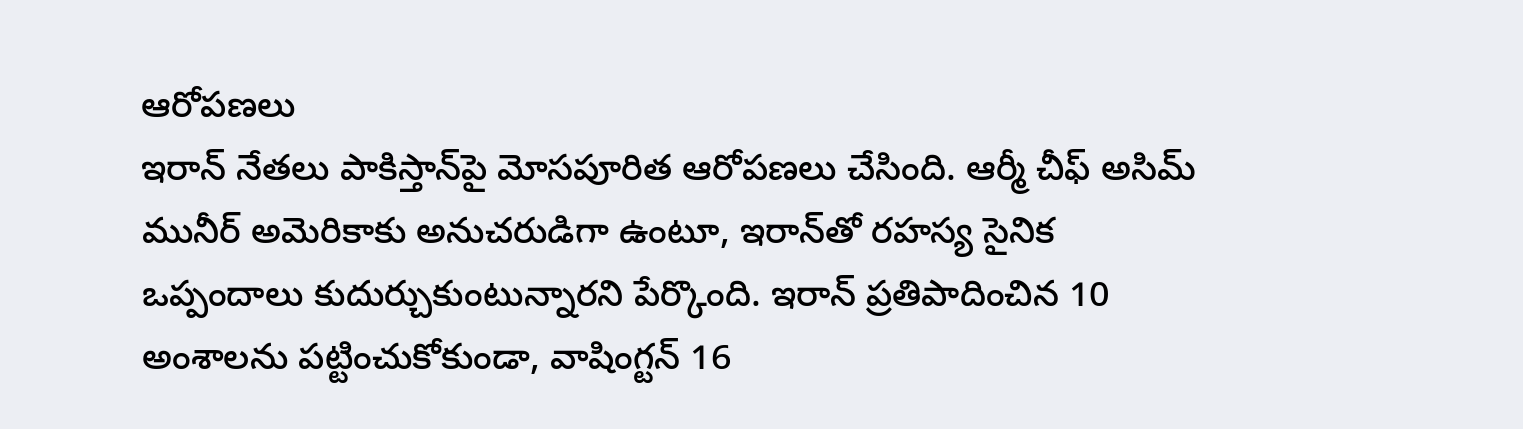ఆరోపణలు
ఇరాన్‌ నేతలు పాకిస్తాన్‌పై మోసపూరిత ఆరోపణలు చేసింది. ఆర్మీ చీఫ్‌ అసిమ్‌ మునీర్‌ అమెరికాకు అనుచరుడిగా ఉంటూ, ఇరాన్‌తో రహస్య సైనిక ఒప్పందాలు కుదుర్చుకుంటున్నారని పేర్కొంది. ఇరాన్‌ ప్రతిపాదించిన 10 అంశాలను పట్టించుకోకుండా, వాషింగ్టన్‌ 16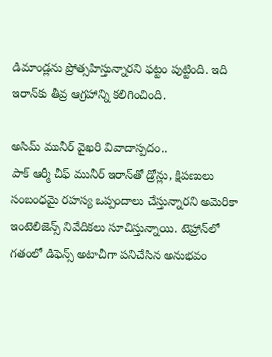డిమాండ్లను ప్రోత్సహిస్తున్నారని ఫట్టం పుట్టింది. ఇది ఇరాన్‌కు తీవ్ర ఆగ్రహాన్ని కలిగించింది.

అసిమ్‌ మునీర్‌ వైఖరి వివాదాస్పదం..
పాక్‌ ఆర్మీ చీఫ్‌ మునీర్‌ ఇరాన్‌తో డ్రోన్లు, క్షిపణులు సంబంధమై రహస్య ఒప్పందాలు చేస్తున్నారని అమెరికా ఇంటెలిజెన్స్‌ నివేదికలు సూచిస్తున్నాయి. టెహ్రాన్‌లో గతంలో డిఫెన్స్‌ అటాచీగా పనిచేసిన అనుభవం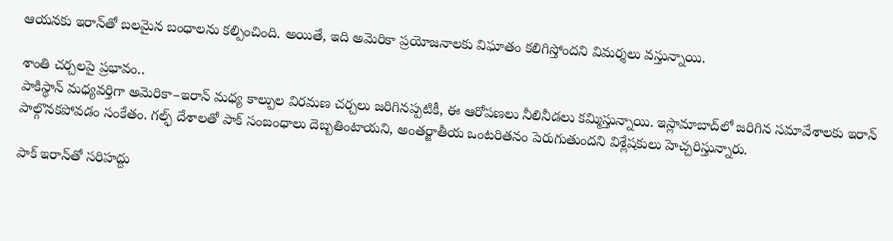ఆయనకు ఇరాన్‌తో బలమైన బంధాలను కల్పించింది. అయితే, ఇది అమెరికా ప్రయోజనాలకు విఘాతం కలిగిస్తోందని విమర్శలు వస్తున్నాయి.

శాంతి చర్చలపై ప్రభావం..
పాకిస్థాన్‌ మధ్యవర్తిగా అమెరికా–ఇరాన్‌ మధ్య కాల్పుల విరమణ చర్చలు జరిగినప్పటికీ, ఈ ఆరోపణలు నీలినీడలు కమ్మిస్తున్నాయి. ఇస్లామాబాద్‌లో జరిగిన సమావేశాలకు ఇరాన్‌ పాల్గొనకపోవడం సంకేతం. గల్ఫ్‌ దేశాలతో పాక్‌ సంబంధాలు దెబ్బతింటాయని, అంతర్జాతీయ ఒంటరితనం పెరుగుతుందని విశ్లేషకులు హెచ్చరిస్తున్నారు.

పాక్‌ ఇరాన్‌తో సరిహద్దు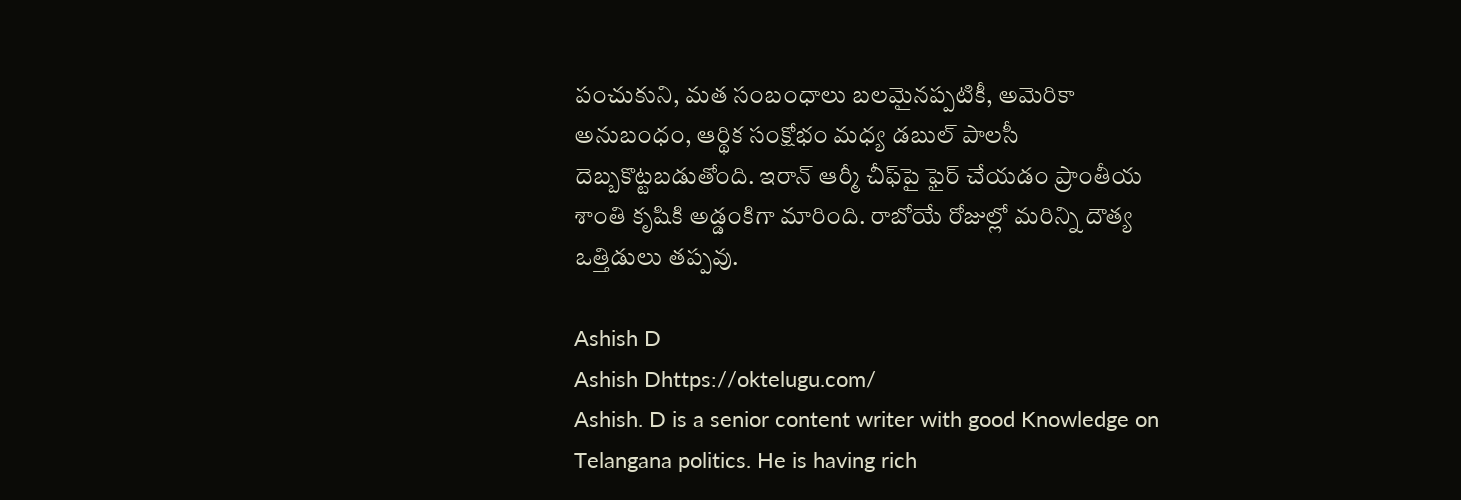పంచుకుని, మత సంబంధాలు బలమైనప్పటికీ, అమెరికా అనుబంధం, ఆర్థిక సంక్షోభం మధ్య డబుల్‌ పాలసీ దెబ్బకొట్టబడుతోంది. ఇరాన్‌ ఆర్మీ చీఫ్‌పై ఫైర్‌ చేయడం ప్రాంతీయ శాంతి కృషికి అడ్డంకిగా మారింది. రాబోయే రోజుల్లో మరిన్ని దౌత్య ఒత్తిడులు తప్పవు.

Ashish D
Ashish Dhttps://oktelugu.com/
Ashish. D is a senior content writer with good Knowledge on Telangana politics. He is having rich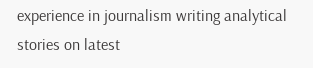experience in journalism writing analytical stories on latest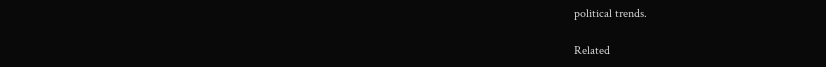political trends.

Related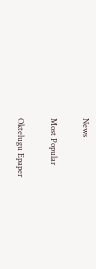News

Most Popular

Oktelugu Epaper